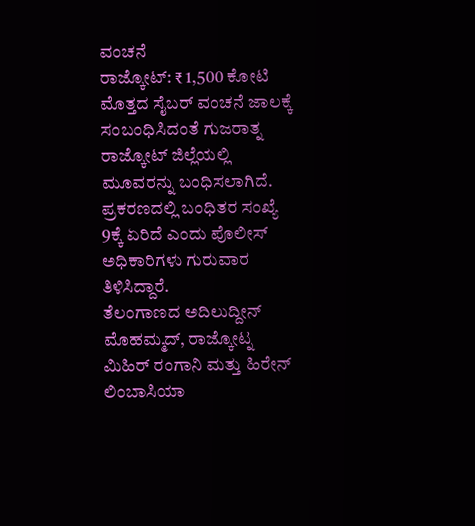ವಂಚನೆ
ರಾಜ್ಕೋಟ್: ₹ 1,500 ಕೋಟಿ ಮೊತ್ತದ ಸೈಬರ್ ವಂಚನೆ ಜಾಲಕ್ಕೆ ಸಂಬಂಧಿಸಿದಂತೆ ಗುಜರಾತ್ನ ರಾಜ್ಕೋಟ್ ಜಿಲ್ಲೆಯಲ್ಲಿ ಮೂವರನ್ನು ಬಂಧಿಸಲಾಗಿದೆ. ಪ್ರಕರಣದಲ್ಲಿ ಬಂಧಿತರ ಸಂಖ್ಯೆ 9ಕ್ಕೆ ಏರಿದೆ ಎಂದು ಪೊಲೀಸ್ ಅಧಿಕಾರಿಗಳು ಗುರುವಾರ ತಿಳಿಸಿದ್ದಾರೆ.
ತೆಲಂಗಾಣದ ಅದಿಲುದ್ದೀನ್ ಮೊಹಮ್ಮದ್, ರಾಜ್ಕೋಟ್ನ ಮಿಹಿರ್ ರಂಗಾನಿ ಮತ್ತು ಹಿರೇನ್ ಲಿಂಬಾಸಿಯಾ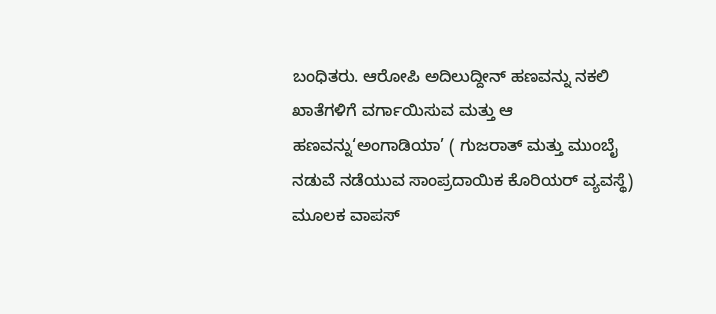ಬಂಧಿತರು. ಆರೋಪಿ ಅದಿಲುದ್ದೀನ್ ಹಣವನ್ನು ನಕಲಿ ಖಾತೆಗಳಿಗೆ ವರ್ಗಾಯಿಸುವ ಮತ್ತು ಆ ಹಣವನ್ನು‘ಅಂಗಾಡಿಯಾ’ ( ಗುಜರಾತ್ ಮತ್ತು ಮುಂಬೈ ನಡುವೆ ನಡೆಯುವ ಸಾಂಪ್ರದಾಯಿಕ ಕೊರಿಯರ್ ವ್ಯವಸ್ಥೆ) ಮೂಲಕ ವಾಪಸ್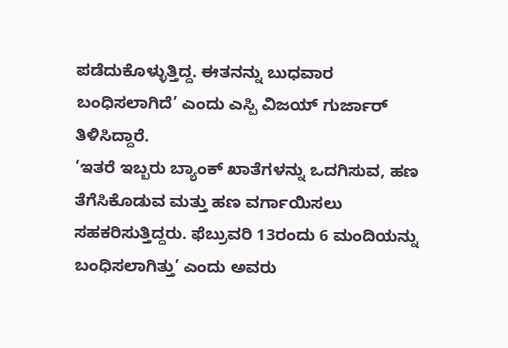ಪಡೆದುಕೊಳ್ಳುತ್ತಿದ್ದ. ಈತನನ್ನು ಬುಧವಾರ ಬಂಧಿಸಲಾಗಿದೆ’ ಎಂದು ಎಸ್ಪಿ ವಿಜಯ್ ಗುರ್ಜಾರ್ ತಿಳಿಸಿದ್ದಾರೆ.
‘ಇತರೆ ಇಬ್ಬರು ಬ್ಯಾಂಕ್ ಖಾತೆಗಳನ್ನು ಒದಗಿಸುವ, ಹಣ ತೆಗೆಸಿಕೊಡುವ ಮತ್ತು ಹಣ ವರ್ಗಾಯಿಸಲು ಸಹಕರಿಸುತ್ತಿದ್ದರು. ಫೆಬ್ರುವರಿ 13ರಂದು 6 ಮಂದಿಯನ್ನು ಬಂಧಿಸಲಾಗಿತ್ತು’ ಎಂದು ಅವರು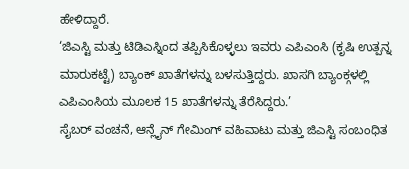ಹೇಳಿದ್ದಾರೆ.
‘ಜಿಎಸ್ಟಿ ಮತ್ತು ಟಿಡಿಎಸ್ನಿಂದ ತಪ್ಪಿಸಿಕೊಳ್ಳಲು ಇವರು ಎಪಿಎಂಸಿ (ಕೃಷಿ ಉತ್ಪನ್ನ ಮಾರುಕಟ್ಟೆ) ಬ್ಯಾಂಕ್ ಖಾತೆಗಳನ್ನು ಬಳಸುತ್ತಿದ್ದರು. ಖಾಸಗಿ ಬ್ಯಾಂಕ್ಗಳಲ್ಲಿ ಎಪಿಎಂಸಿಯ ಮೂಲಕ 15 ಖಾತೆಗಳನ್ನು ತೆರೆಸಿದ್ದರು.’
ಸೈಬರ್ ವಂಚನೆ, ಆನ್ಲೈನ್ ಗೇಮಿಂಗ್ ವಹಿವಾಟು ಮತ್ತು ಜಿಎಸ್ಟಿ ಸಂಬಂಧಿತ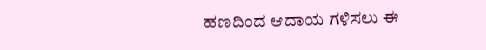ಹಣದಿಂದ ಆದಾಯ ಗಳಿಸಲು ಈ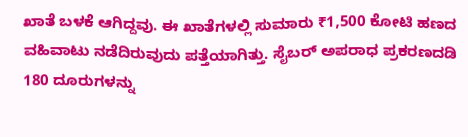ಖಾತೆ ಬಳಕೆ ಆಗಿದ್ದವು. ಈ ಖಾತೆಗಳಲ್ಲಿ ಸುಮಾರು ₹1,500 ಕೋಟಿ ಹಣದ ವಹಿವಾಟು ನಡೆದಿರುವುದು ಪತ್ತೆಯಾಗಿತ್ತು. ಸೈಬರ್ ಅಪರಾಧ ಪ್ರಕರಣದಡಿ 180 ದೂರುಗಳನ್ನು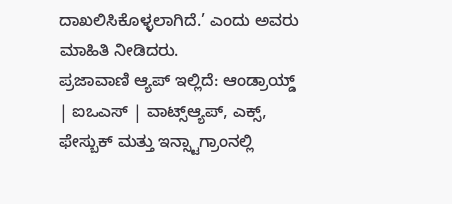ದಾಖಲಿಸಿಕೊಳ್ಳಲಾಗಿದೆ.’ ಎಂದು ಅವರು ಮಾಹಿತಿ ನೀಡಿದರು.
ಪ್ರಜಾವಾಣಿ ಆ್ಯಪ್ ಇಲ್ಲಿದೆ: ಆಂಡ್ರಾಯ್ಡ್ | ಐಒಎಸ್ | ವಾಟ್ಸ್ಆ್ಯಪ್, ಎಕ್ಸ್, ಫೇಸ್ಬುಕ್ ಮತ್ತು ಇನ್ಸ್ಟಾಗ್ರಾಂನಲ್ಲಿ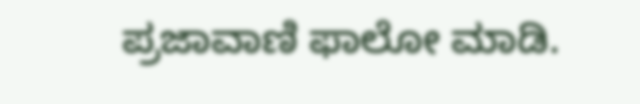ಪ್ರಜಾವಾಣಿ ಫಾಲೋ ಮಾಡಿ.